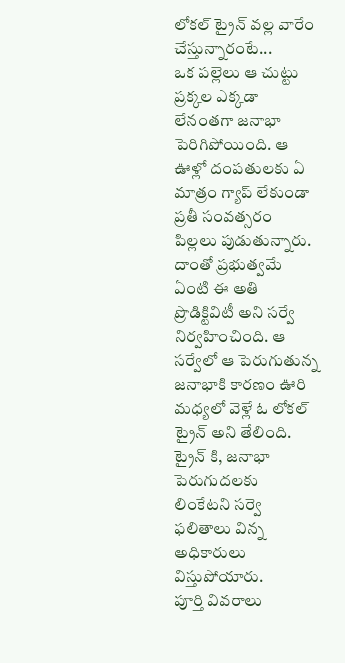లోకల్ ట్రైన్ వల్ల వారేం చేస్తున్నారంటే...
ఒక పల్లెలు ఆ చుట్టు ప్రక్కల ఎక్కడా లేనంతగా జనాభా పెరిగిపోయింది. ఆ ఊళ్లో దంపతులకు ఏ మాత్రం గ్యాప్ లేకుండా ప్రతీ సంవత్సరం పిల్లలు పుడుతున్నారు.
దాంతో ప్రభుత్వమే ఏంటి ఈ అతి ప్రొడిక్టివిటీ అని సర్వే నిర్వహించింది. ఆ సర్వేలో ఆ పెరుగుతున్న జనాభాకి కారణం ఊరి మధ్యలో వెళ్లే ఓ లోకల్ ట్రైన్ అని తేలింది.
ట్రైన్ కి, జనాభా పెరుగుదలకు లింకేటని సర్వె ఫలితాలు విన్న అధికారులు విస్తుపోయారు.
పూర్తి వివరాలు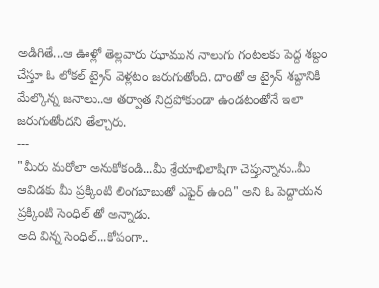అడిగితే...ఆ ఊళ్లో తెల్లవారు ఝామున నాలుగు గంటలకు పెద్ద శబ్దం చేస్తూ ఓ లోకల్ ట్రైన్ వెళ్లటం జరుగుతోంది. దాంతో ఆ ట్రైన్ శబ్దానికి మేల్కొన్న జనాలు..ఆ తర్వాత నిద్రపోకుండా ఉండటంతోనే ఇలా జరుగుతోందని తేల్చారు.
---
"మీరు మరోలా అనుకోకండి...మీ శ్రేయాభిలాషిగా చెప్తున్నాను..మీ ఆవిడకు మీ ప్రక్కింటి లింగబాబుతో ఎఫైర్ ఉంది" అని ఓ పెద్దాయన ప్రక్కింటి సెంధిల్ తో అన్నాడు.
అది విన్న సెంధిల్...కోపంగా..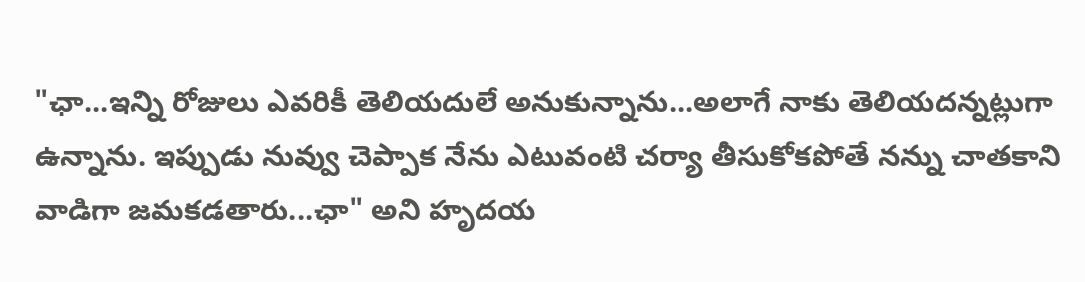"ఛా...ఇన్ని రోజులు ఎవరికీ తెలియదులే అనుకున్నాను...అలాగే నాకు తెలియదన్నట్లుగా ఉన్నాను. ఇప్పుడు నువ్వు చెప్పాక నేను ఎటువంటి చర్యా తీసుకోకపోతే నన్ను చాతకాని వాడిగా జమకడతారు...ఛా" అని హృదయ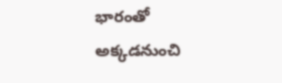భారంతో అక్కడనుంచి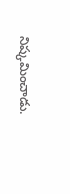నిష్కమించాడు.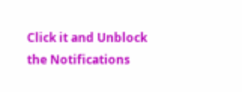Click it and Unblock the Notifications